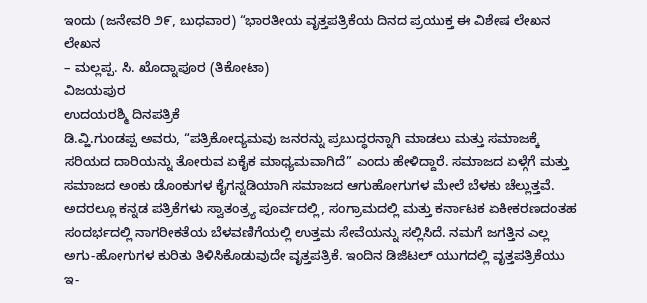ಇಂದು (ಜನೇವರಿ ೨೯, ಬುಧವಾರ) “ಭಾರತೀಯ ವೃತ್ತಪತ್ರಿಕೆಯ ದಿನದ ಪ್ರಯುಕ್ತ ಈ ವಿಶೇಷ ಲೇಖನ
ಲೇಖನ
– ಮಲ್ಲಪ್ಪ. ಸಿ. ಖೊದ್ನಾಪೂರ (ತಿಕೋಟಾ)
ವಿಜಯಪುರ
ಉದಯರಶ್ಮಿ ದಿನಪತ್ರಿಕೆ
ಡಿ.ವ್ಹಿ.ಗುಂಡಪ್ಪ ಅವರು, “ಪತ್ರಿಕೋದ್ಯಮವು ಜನರನ್ನು ಪ್ರಬುದ್ಧರನ್ನಾಗಿ ಮಾಡಲು ಮತ್ತು ಸಮಾಜಕ್ಕೆ ಸರಿಯದ ದಾರಿಯನ್ನು ತೋರುವ ಏಕೈಕ ಮಾಧ್ಯಮವಾಗಿದೆ” ಎಂದು ಹೇಳಿದ್ದಾರೆ. ಸಮಾಜದ ಏಳ್ಗೆಗೆ ಮತ್ತು ಸಮಾಜದ ಅಂಕು ಡೊಂಕುಗಳ ಕೈಗನ್ನಡಿಯಾಗಿ ಸಮಾಜದ ಆಗುಹೋಗುಗಳ ಮೇಲೆ ಬೆಳಕು ಚೆಲ್ಲುತ್ತವೆ. ಅದರಲ್ಲೂ ಕನ್ನಡ ಪತ್ರಿಕೆಗಳು ಸ್ವಾತಂತ್ರ್ಯ ಪೂರ್ವದಲ್ಲಿ, ಸಂಗ್ರಾಮದಲ್ಲಿ ಮತ್ತು ಕರ್ನಾಟಕ ಏಕೀಕರಣದಂತಹ ಸಂದರ್ಭದಲ್ಲಿ ನಾಗರೀಕತೆಯ ಬೆಳವಣಿಗೆಯಲ್ಲಿ ಉತ್ತಮ ಸೇವೆಯನ್ನು ಸಲ್ಲಿಸಿದೆ. ನಮಗೆ ಜಗತ್ತಿನ ಎಲ್ಲ ಅಗು-ಹೋಗುಗಳ ಕುರಿತು ತಿಳಿಸಿಕೊಡುವುದೇ ವೃತ್ತಪತ್ರಿಕೆ. ಇಂದಿನ ಡಿಜಿಟಲ್ ಯುಗದಲ್ಲಿ ವೃತ್ತಪತ್ರಿಕೆಯು ಇ-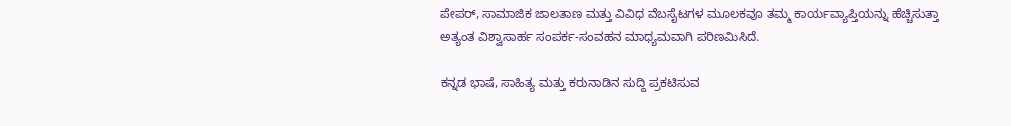ಪೇಪರ್, ಸಾಮಾಜಿಕ ಜಾಲತಾಣ ಮತ್ತು ವಿವಿಧ ವೆಬಸೈಟಗಳ ಮೂಲಕವೂ ತಮ್ಮ ಕಾರ್ಯವ್ಯಾಪ್ತಿಯನ್ನು ಹೆಚ್ಚಿಸುತ್ತಾ ಅತ್ಯಂತ ವಿಶ್ವಾಸಾರ್ಹ ಸಂಪರ್ಕ-ಸಂವಹನ ಮಾಧ್ಯಮವಾಗಿ ಪರಿಣಮಿಸಿದೆ.

ಕನ್ನಡ ಭಾಷೆ, ಸಾಹಿತ್ಯ ಮತ್ತು ಕರುನಾಡಿನ ಸುದ್ದಿ ಪ್ರಕಟಿಸುವ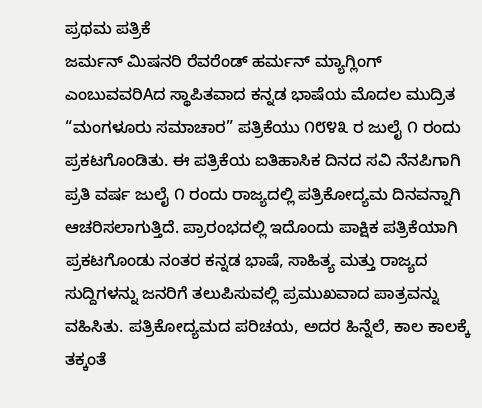ಪ್ರಥಮ ಪತ್ರಿಕೆ
ಜರ್ಮನ್ ಮಿಷನರಿ ರೆವರೆಂಡ್ ಹರ್ಮನ್ ಮ್ಯಾಗ್ಲಿಂಗ್ ಎಂಬುವವರಿAದ ಸ್ಥಾಪಿತವಾದ ಕನ್ನಡ ಭಾಷೆಯ ಮೊದಲ ಮುದ್ರಿತ “ಮಂಗಳೂರು ಸಮಾಚಾರ” ಪತ್ರಿಕೆಯು ೧೮೪೩ ರ ಜುಲೈ ೧ ರಂದು ಪ್ರಕಟಗೊಂಡಿತು. ಈ ಪತ್ರಿಕೆಯ ಐತಿಹಾಸಿಕ ದಿನದ ಸವಿ ನೆನಪಿಗಾಗಿ ಪ್ರತಿ ವರ್ಷ ಜುಲೈ ೧ ರಂದು ರಾಜ್ಯದಲ್ಲಿ ಪತ್ರಿಕೋದ್ಯಮ ದಿನವನ್ನಾಗಿ ಆಚರಿಸಲಾಗುತ್ತಿದೆ. ಪ್ರಾರಂಭದಲ್ಲಿ ಇದೊಂದು ಪಾಕ್ಷಿಕ ಪತ್ರಿಕೆಯಾಗಿ ಪ್ರಕಟಗೊಂಡು ನಂತರ ಕನ್ನಡ ಭಾಷೆ, ಸಾಹಿತ್ಯ ಮತ್ತು ರಾಜ್ಯದ ಸುದ್ದಿಗಳನ್ನು ಜನರಿಗೆ ತಲುಪಿಸುವಲ್ಲಿ ಪ್ರಮುಖವಾದ ಪಾತ್ರವನ್ನು ವಹಿಸಿತು. ಪತ್ರಿಕೋದ್ಯಮದ ಪರಿಚಯ, ಅದರ ಹಿನ್ನೆಲೆ, ಕಾಲ ಕಾಲಕ್ಕೆ ತಕ್ಕಂತೆ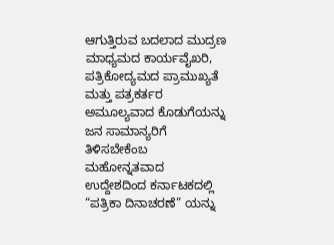ಆಗುತ್ತಿರುವ ಬದಲಾದ ಮುದ್ರಣ ಮಾಧ್ಯಮದ ಕಾರ್ಯವೈಖರಿ, ಪತ್ರಿಕೋದ್ಯಮದ ಪ್ರಾಮುಖ್ಯತೆ ಮತ್ತು ಪತ್ರಕರ್ತರ ಅಮೂಲ್ಯವಾದ ಕೊಡುಗೆಯನ್ನು ಜನ ಸಾಮಾನ್ಯರಿಗೆ ತಿಳಿಸಬೇಕೆಂಬ ಮಹೋನ್ನತವಾದ ಉದ್ದೇಶದಿಂದ ಕರ್ನಾಟಕದಲ್ಲಿ “ಪತ್ರಿಕಾ ದಿನಾಚರಣೆ” ಯನ್ನು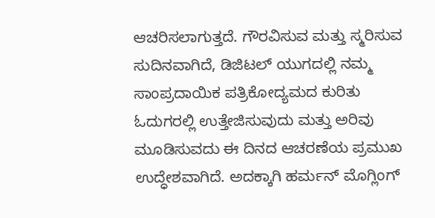ಆಚರಿಸಲಾಗುತ್ತದೆ. ಗೌರವಿಸುವ ಮತ್ತು ಸ್ಮರಿಸುವ ಸುದಿನವಾಗಿದೆ, ಡಿಜಿಟಲ್ ಯುಗದಲ್ಲಿ ನಮ್ಮ ಸಾಂಪ್ರದಾಯಿಕ ಪತ್ರಿಕೋದ್ಯಮದ ಕುರಿತು ಓದುಗರಲ್ಲಿ ಉತ್ತೇಜಿಸುವುದು ಮತ್ತು ಅರಿವು ಮೂಡಿಸುವದು ಈ ದಿನದ ಆಚರಣೆಯ ಪ್ರಮುಖ ಉದ್ಧೇಶವಾಗಿದೆ. ಅದಕ್ಕಾಗಿ ಹರ್ಮನ್ ಮೊಗ್ಲಿಂಗ್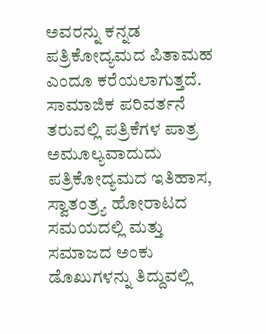ಅವರನ್ನು ಕನ್ನಡ ಪತ್ರಿಕೋದ್ಯಮದ ಪಿತಾಮಹ ಎಂದೂ ಕರೆಯಲಾಗುತ್ತದೆ.
ಸಾಮಾಜಿಕ ಪರಿವರ್ತನೆ ತರುವಲ್ಲಿ ಪತ್ರಿಕೆಗಳ ಪಾತ್ರ ಅಮೂಲ್ಯವಾದುದು
ಪತ್ರಿಕೋದ್ಯಮದ ಇತಿಹಾಸ, ಸ್ವಾತಂತ್ರ್ಯ ಹೋರಾಟದ ಸಮಯದಲ್ಲಿ ಮತ್ತು ಸಮಾಜದ ಅಂಕು ಡೊಖುಗಳನ್ನು ತಿದ್ದುವಲ್ಲಿ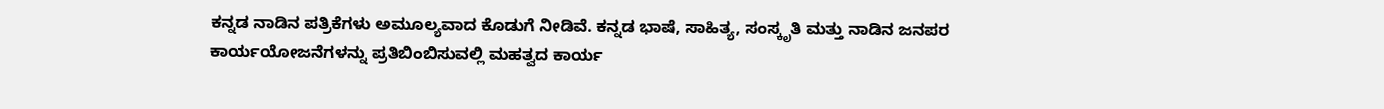ಕನ್ನಡ ನಾಡಿನ ಪತ್ರಿಕೆಗಳು ಅಮೂಲ್ಯವಾದ ಕೊಡುಗೆ ನೀಡಿವೆ. ಕನ್ನಡ ಭಾಷೆ, ಸಾಹಿತ್ಯ, ಸಂಸ್ಕೃತಿ ಮತ್ತು ನಾಡಿನ ಜನಪರ ಕಾರ್ಯಯೋಜನೆಗಳನ್ನು ಪ್ರತಿಬಿಂಬಿಸುವಲ್ಲಿ ಮಹತ್ವದ ಕಾರ್ಯ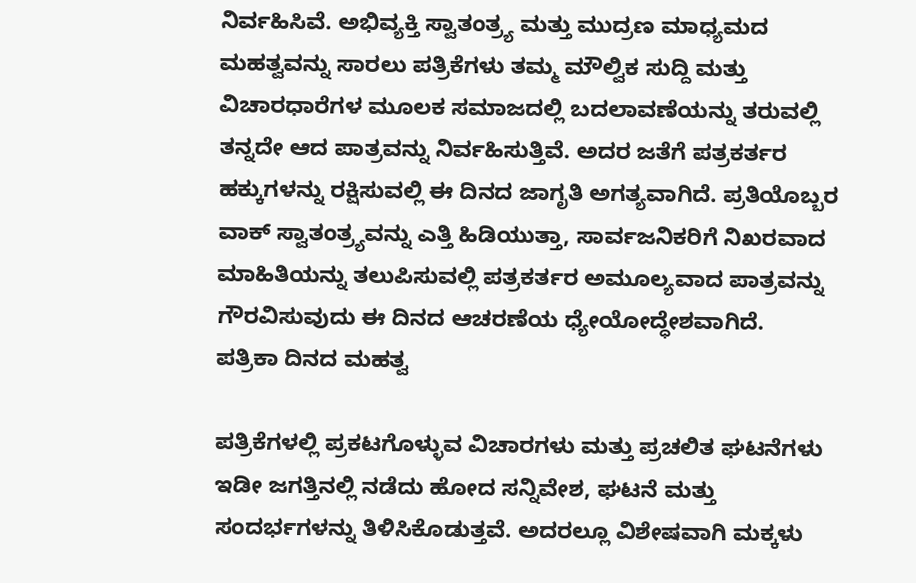ನಿರ್ವಹಿಸಿವೆ. ಅಭಿವ್ಯಕ್ತಿ ಸ್ವಾತಂತ್ರ್ಯ ಮತ್ತು ಮುದ್ರಣ ಮಾಧ್ಯಮದ ಮಹತ್ವವನ್ನು ಸಾರಲು ಪತ್ರಿಕೆಗಳು ತಮ್ಮ ಮೌಲ್ವಿಕ ಸುದ್ದಿ ಮತ್ತು ವಿಚಾರಧಾರೆಗಳ ಮೂಲಕ ಸಮಾಜದಲ್ಲಿ ಬದಲಾವಣೆಯನ್ನು ತರುವಲ್ಲಿ ತನ್ನದೇ ಆದ ಪಾತ್ರವನ್ನು ನಿರ್ವಹಿಸುತ್ತಿವೆ. ಅದರ ಜತೆಗೆ ಪತ್ರಕರ್ತರ ಹಕ್ಕುಗಳನ್ನು ರಕ್ಷಿಸುವಲ್ಲಿ ಈ ದಿನದ ಜಾಗೃತಿ ಅಗತ್ಯವಾಗಿದೆ. ಪ್ರತಿಯೊಬ್ಬರ ವಾಕ್ ಸ್ವಾತಂತ್ರ್ಯವನ್ನು ಎತ್ತಿ ಹಿಡಿಯುತ್ತಾ, ಸಾರ್ವಜನಿಕರಿಗೆ ನಿಖರವಾದ ಮಾಹಿತಿಯನ್ನು ತಲುಪಿಸುವಲ್ಲಿ ಪತ್ರಕರ್ತರ ಅಮೂಲ್ಯವಾದ ಪಾತ್ರವನ್ನು ಗೌರವಿಸುವುದು ಈ ದಿನದ ಆಚರಣೆಯ ಧ್ಯೇಯೋದ್ಧೇಶವಾಗಿದೆ.
ಪತ್ರಿಕಾ ದಿನದ ಮಹತ್ವ

ಪತ್ರಿಕೆಗಳಲ್ಲಿ ಪ್ರಕಟಗೊಳ್ಳುವ ವಿಚಾರಗಳು ಮತ್ತು ಪ್ರಚಲಿತ ಘಟನೆಗಳು ಇಡೀ ಜಗತ್ತಿನಲ್ಲಿ ನಡೆದು ಹೋದ ಸನ್ನಿವೇಶ, ಘಟನೆ ಮತ್ತು ಸಂದರ್ಭಗಳನ್ನು ತಿಳಿಸಿಕೊಡುತ್ತವೆ. ಅದರಲ್ಲೂ ವಿಶೇಷವಾಗಿ ಮಕ್ಕಳು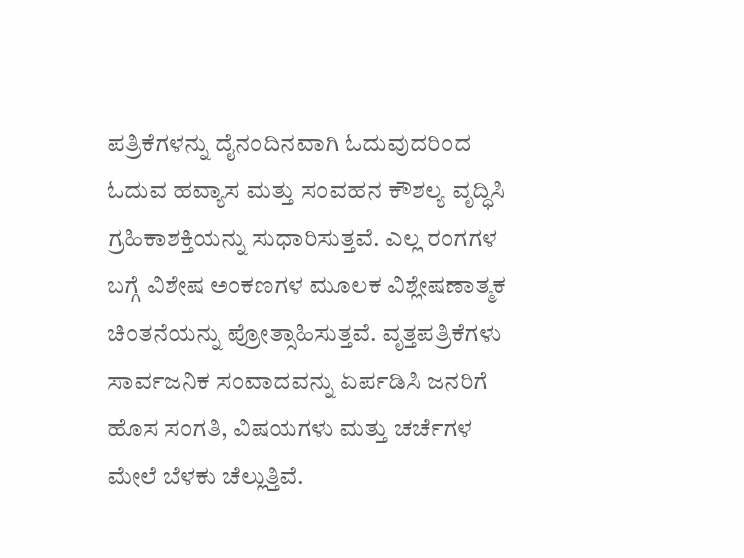ಪತ್ರಿಕೆಗಳನ್ನು ದೈನಂದಿನವಾಗಿ ಓದುವುದರಿಂದ ಓದುವ ಹವ್ಯಾಸ ಮತ್ತು ಸಂವಹನ ಕೌಶಲ್ಯ ವೃದ್ಧಿಸಿ ಗ್ರಹಿಕಾಶಕ್ತಿಯನ್ನು ಸುಧಾರಿಸುತ್ತವೆ. ಎಲ್ಲ ರಂಗಗಳ ಬಗ್ಗೆ ವಿಶೇಷ ಅಂಕಣಗಳ ಮೂಲಕ ವಿಶ್ಲೇಷಣಾತ್ಮಕ ಚಿಂತನೆಯನ್ನು ಪ್ರೋತ್ಸಾಹಿಸುತ್ತವೆ. ವೃತ್ತಪತ್ರಿಕೆಗಳು ಸಾರ್ವಜನಿಕ ಸಂವಾದವನ್ನು ಏರ್ಪಡಿಸಿ ಜನರಿಗೆ ಹೊಸ ಸಂಗತಿ, ವಿಷಯಗಳು ಮತ್ತು ಚರ್ಚೆಗಳ ಮೇಲೆ ಬೆಳಕು ಚೆಲ್ಲುತ್ತಿವೆ.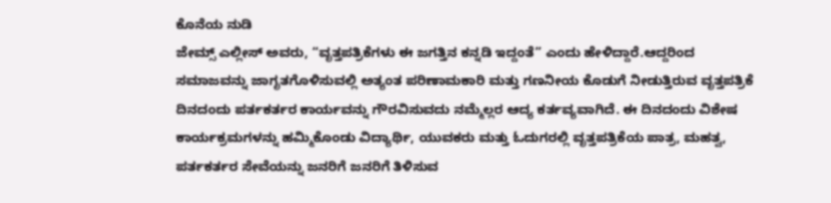ಕೊನೆಯ ನುಡಿ
ಜೇಮ್ಸ್ ಎಲ್ಲೀಸ್ ಅವರು, “ವೃತ್ತಪತ್ರಿಕೆಗಳು ಈ ಜಗತ್ತಿನ ಕನ್ನಡಿ ಇದ್ದಂತೆ” ಎಂದು ಹೇಳಿದ್ದಾರೆ.ಆದ್ದರಿಂದ ಸಮಾಜವನ್ನು ಜಾಗೃತಗೊಳಿಸುವಲ್ಲಿ ಅತ್ಯಂತ ಪರಿಣಾಮಕಾರಿ ಮತ್ತು ಗಣನೀಯ ಕೊಡುಗೆ ನೀಡುತ್ತಿರುವ ವೃತ್ತಪತ್ರಿಕೆ ದಿನದಂದು ಪರ್ತಕರ್ತರ ಕಾರ್ಯವನ್ನು ಗೌರವಿಸುವದು ನಮ್ಮೆಲ್ಲರ ಆದ್ಯ ಕರ್ತವ್ಯವಾಗಿದೆ. ಈ ದಿನದಂದು ವಿಶೇಷ ಕಾರ್ಯಕ್ರಮಗಳನ್ನು ಹಮ್ಮಿಕೊಂಡು ವಿದ್ಯಾರ್ಥಿ, ಯುವಕರು ಮತ್ತು ಓದುಗರಲ್ಲಿ ವೃತ್ತಪತ್ರಿಕೆಯ ಪಾತ್ರ, ಮಹತ್ವ, ಪರ್ತಕರ್ತರ ಸೇವೆಯನ್ನು ಜನರಿಗೆ ಜನರಿಗೆ ತಿಳಿಸುವ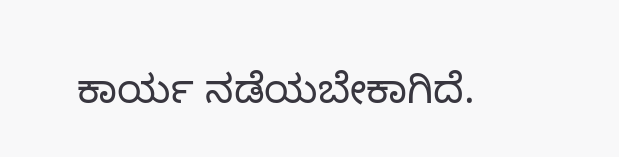ಕಾರ್ಯ ನಡೆಯಬೇಕಾಗಿದೆ.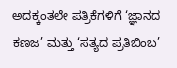ಅದಕ್ಕಂತಲೇ ಪತ್ರಿಕೆಗಳಿಗೆ ‘ಜ್ಞಾನದ ಕಣಜ’ ಮತ್ತು ‘ಸತ್ಯದ ಪ್ರತಿಬಿಂಬ’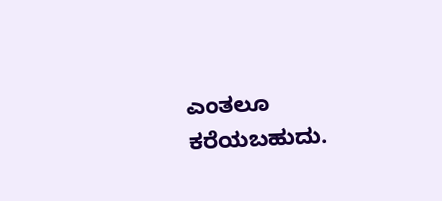ಎಂತಲೂ ಕರೆಯಬಹುದು.